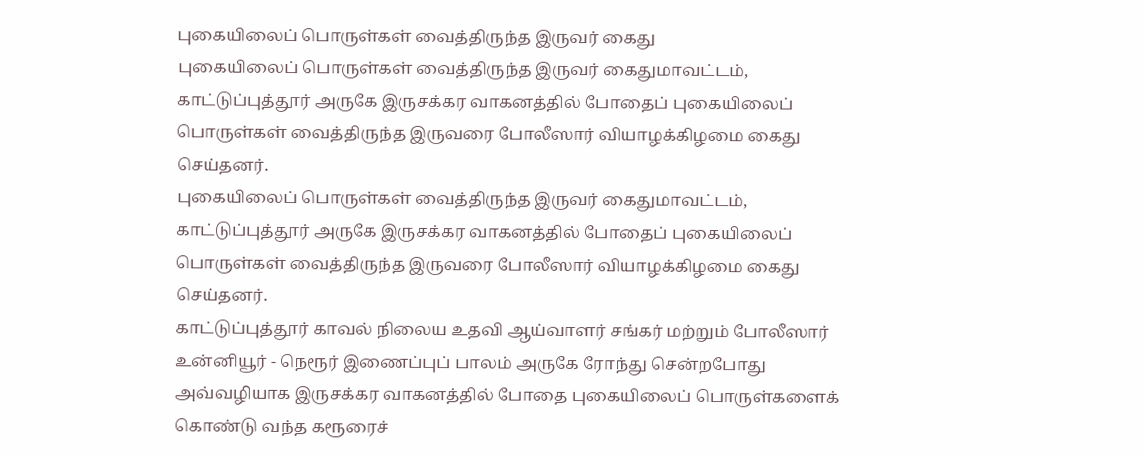புகையிலைப் பொருள்கள் வைத்திருந்த இருவர் கைது
புகையிலைப் பொருள்கள் வைத்திருந்த இருவர் கைதுமாவட்டம், காட்டுப்புத்தூர் அருகே இருசக்கர வாகனத்தில் போதைப் புகையிலைப் பொருள்கள் வைத்திருந்த இருவரை போலீஸார் வியாழக்கிழமை கைது செய்தனர்.
புகையிலைப் பொருள்கள் வைத்திருந்த இருவர் கைதுமாவட்டம், காட்டுப்புத்தூர் அருகே இருசக்கர வாகனத்தில் போதைப் புகையிலைப் பொருள்கள் வைத்திருந்த இருவரை போலீஸார் வியாழக்கிழமை கைது செய்தனர்.
காட்டுப்புத்தூர் காவல் நிலைய உதவி ஆய்வாளர் சங்கர் மற்றும் போலீஸார் உன்னியூர் - நெரூர் இணைப்புப் பாலம் அருகே ரோந்து சென்றபோது அவ்வழியாக இருசக்கர வாகனத்தில் போதை புகையிலைப் பொருள்களைக் கொண்டு வந்த கரூரைச்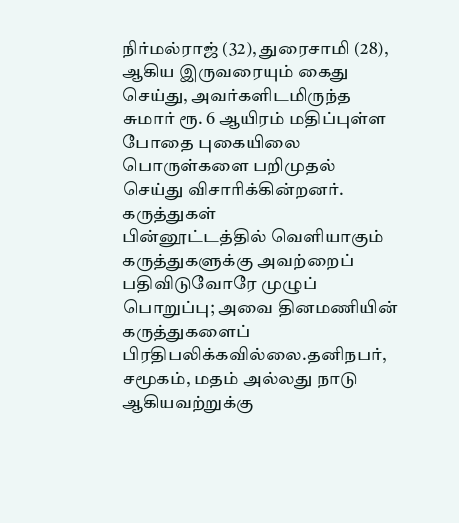நிர்மல்ராஜ் (32), துரைசாமி (28), ஆகிய இருவரையும் கைது செய்து, அவர்களிடமிருந்த சுமார் ரூ. 6 ஆயிரம் மதிப்புள்ள போதை புகையிலை பொருள்களை பறிமுதல் செய்து விசாரிக்கின்றனர்.
கருத்துகள்
பின்னூட்டத்தில் வெளியாகும் கருத்துகளுக்கு அவற்றைப் பதிவிடுவோரே முழுப் பொறுப்பு; அவை தினமணியின் கருத்துகளைப் பிரதிபலிக்கவில்லை.தனிநபர், சமூகம், மதம் அல்லது நாடு ஆகியவற்றுக்கு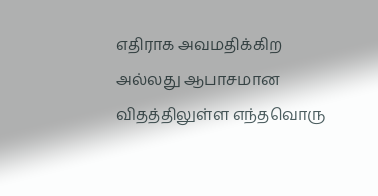எதிராக அவமதிக்கிற அல்லது ஆபாசமான விதத்திலுள்ள எந்தவொரு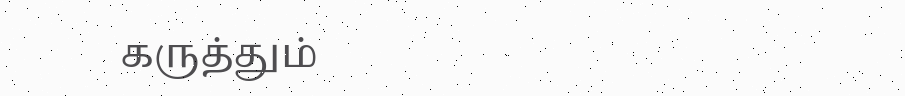கருத்தும்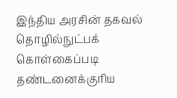இந்திய அரசின் தகவல் தொழில்நுட்பக் கொள்கைப்படி தண்டனைக்குரிய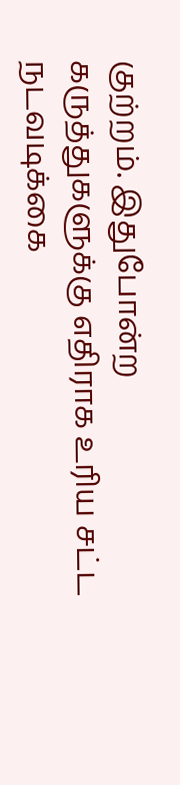குற்றம். இதுபோன்ற கருத்துகளுக்கு எதிராக உரிய சட்ட நடவடிக்கை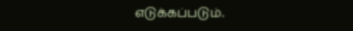எடுக்கப்படும்.